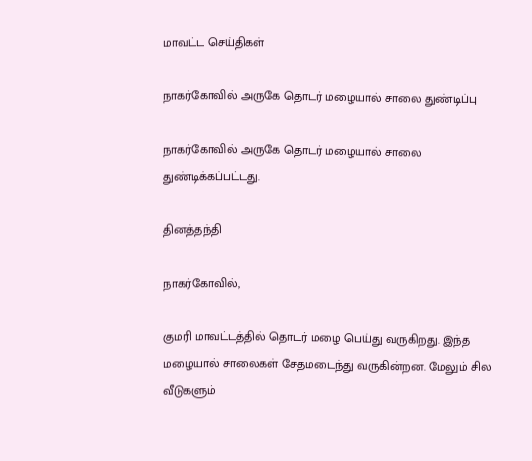மாவட்ட செய்திகள்

நாகர்கோவில் அருகே தொடர் மழையால் சாலை துண்டிப்பு

நாகர்கோவில் அருகே தொடர் மழையால் சாலை துண்டிக்கப்பட்டது.

தினத்தந்தி

நாகர்கோவில்,

குமரி மாவட்டத்தில் தொடர் மழை பெய்து வருகிறது. இந்த மழையால் சாலைகள் சேதமடைந்து வருகின்றன. மேலும் சில வீடுகளும்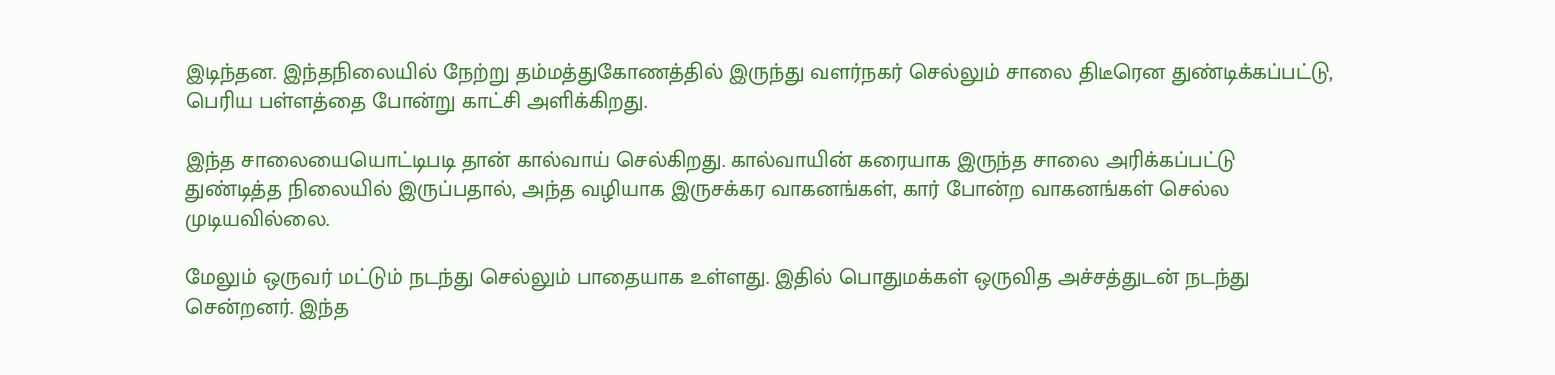இடிந்தன. இந்தநிலையில் நேற்று தம்மத்துகோணத்தில் இருந்து வளர்நகர் செல்லும் சாலை திடீரென துண்டிக்கப்பட்டு, பெரிய பள்ளத்தை போன்று காட்சி அளிக்கிறது.

இந்த சாலையையொட்டிபடி தான் கால்வாய் செல்கிறது. கால்வாயின் கரையாக இருந்த சாலை அரிக்கப்பட்டு துண்டித்த நிலையில் இருப்பதால், அந்த வழியாக இருசக்கர வாகனங்கள், கார் போன்ற வாகனங்கள் செல்ல முடியவில்லை.

மேலும் ஒருவர் மட்டும் நடந்து செல்லும் பாதையாக உள்ளது. இதில் பொதுமக்கள் ஒருவித அச்சத்துடன் நடந்து சென்றனர். இந்த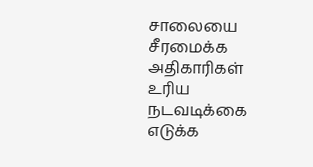சாலையை சீரமைக்க அதிகாரிகள் உரிய நடவடிக்கை எடுக்க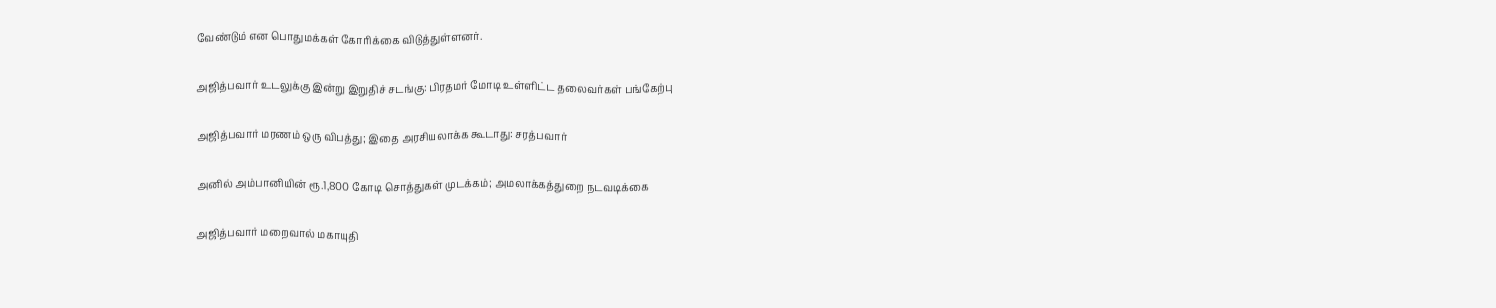வேண்டும் என பொதுமக்கள் கோரிக்கை விடுத்துள்ளனர்.

அஜித்பவார் உடலுக்கு இன்று இறுதிச் சடங்கு: பிரதமர் மோடி உள்ளிட்ட தலைவர்கள் பங்கேற்பு

அஜித்பவார் மரணம் ஒரு விபத்து; இதை அரசியலாக்க கூடாது: சரத்பவார்

அனில் அம்பானியின் ரூ.1,800 கோடி சொத்துகள் முடக்கம்; அமலாக்கத்துறை நடவடிக்கை

அஜித்பவார் மறைவால் மகாயுதி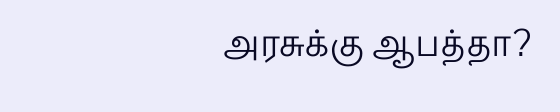அரசுக்கு ஆபத்தா?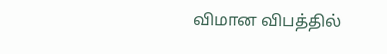விமான விபத்தில்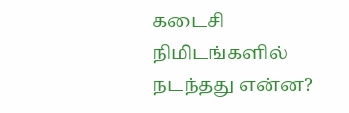கடைசி நிமிடங்களில் நடந்தது என்ன?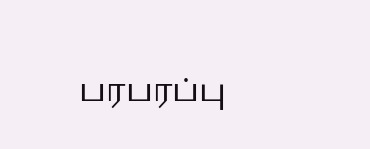பரபரப்பு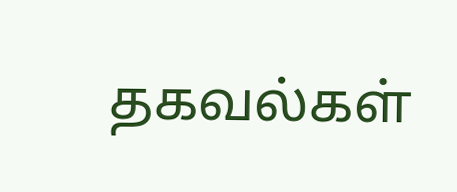தகவல்கள்